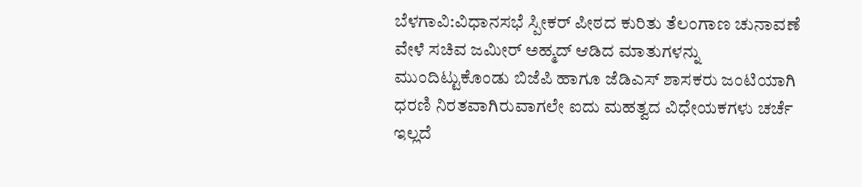ಬೆಳಗಾವಿ:ವಿಧಾನಸಭೆ ಸ್ಪೀಕರ್ ಪೀಠದ ಕುರಿತು ತೆಲಂಗಾಣ ಚುನಾವಣೆ ವೇಳೆ ಸಚಿವ ಜಮೀರ್ ಅಹ್ಮದ್ ಆಡಿದ ಮಾತುಗಳನ್ನು ಮುಂದಿಟ್ಟುಕೊಂಡು ಬಿಜೆಪಿ ಹಾಗೂ ಜೆಡಿಎಸ್ ಶಾಸಕರು ಜಂಟಿಯಾಗಿ ಧರಣಿ ನಿರತವಾಗಿರುವಾಗಲೇ ಐದು ಮಹತ್ವದ ವಿಧೇಯಕಗಳು ಚರ್ಚೆ ಇಲ್ಲದೆ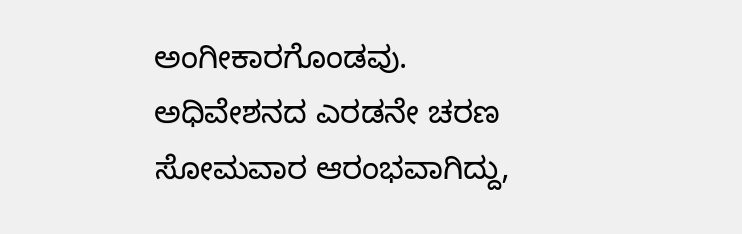ಅಂಗೀಕಾರಗೊಂಡವು.
ಅಧಿವೇಶನದ ಎರಡನೇ ಚರಣ ಸೋಮವಾರ ಆರಂಭವಾಗಿದ್ದು,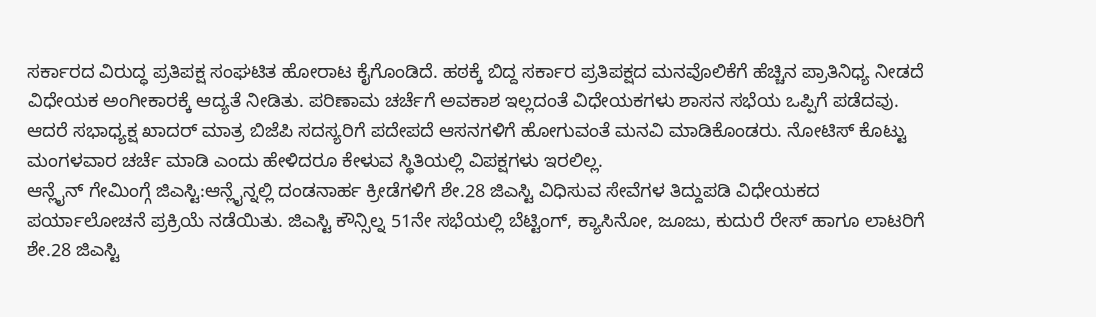ಸರ್ಕಾರದ ವಿರುದ್ಧ ಪ್ರತಿಪಕ್ಷ ಸಂಘಟಿತ ಹೋರಾಟ ಕೈಗೊಂಡಿದೆ. ಹಠಕ್ಕೆ ಬಿದ್ದ ಸರ್ಕಾರ ಪ್ರತಿಪಕ್ಷದ ಮನವೊಲಿಕೆಗೆ ಹೆಚ್ಚಿನ ಪ್ರಾತಿನಿಧ್ಯ ನೀಡದೆ ವಿಧೇಯಕ ಅಂಗೀಕಾರಕ್ಕೆ ಆದ್ಯತೆ ನೀಡಿತು. ಪರಿಣಾಮ ಚರ್ಚೆಗೆ ಅವಕಾಶ ಇಲ್ಲದಂತೆ ವಿಧೇಯಕಗಳು ಶಾಸನ ಸಭೆಯ ಒಪ್ಪಿಗೆ ಪಡೆದವು. ಆದರೆ ಸಭಾಧ್ಯಕ್ಷ ಖಾದರ್ ಮಾತ್ರ ಬಿಜೆಪಿ ಸದಸ್ಯರಿಗೆ ಪದೇಪದೆ ಆಸನಗಳಿಗೆ ಹೋಗುವಂತೆ ಮನವಿ ಮಾಡಿಕೊಂಡರು. ನೋಟಿಸ್ ಕೊಟ್ಟು ಮಂಗಳವಾರ ಚರ್ಚೆ ಮಾಡಿ ಎಂದು ಹೇಳಿದರೂ ಕೇಳುವ ಸ್ಥಿತಿಯಲ್ಲಿ ವಿಪಕ್ಷಗಳು ಇರಲಿಲ್ಲ.
ಆನ್ಲೈನ್ ಗೇಮಿಂಗ್ಗೆ ಜಿಎಸ್ಟಿ:ಆನ್ಲೈನ್ನಲ್ಲಿ ದಂಡನಾರ್ಹ ಕ್ರೀಡೆಗಳಿಗೆ ಶೇ.28 ಜಿಎಸ್ಟಿ ವಿಧಿಸುವ ಸೇವೆಗಳ ತಿದ್ದುಪಡಿ ವಿಧೇಯಕದ ಪರ್ಯಾಲೋಚನೆ ಪ್ರಕ್ರಿಯೆ ನಡೆಯಿತು. ಜಿಎಸ್ಟಿ ಕೌನ್ಸಿಲ್ನ 51ನೇ ಸಭೆಯಲ್ಲಿ ಬೆಟ್ಟಿಂಗ್, ಕ್ಯಾಸಿನೋ, ಜೂಜು, ಕುದುರೆ ರೇಸ್ ಹಾಗೂ ಲಾಟರಿಗೆ ಶೇ.28 ಜಿಎಸ್ಟಿ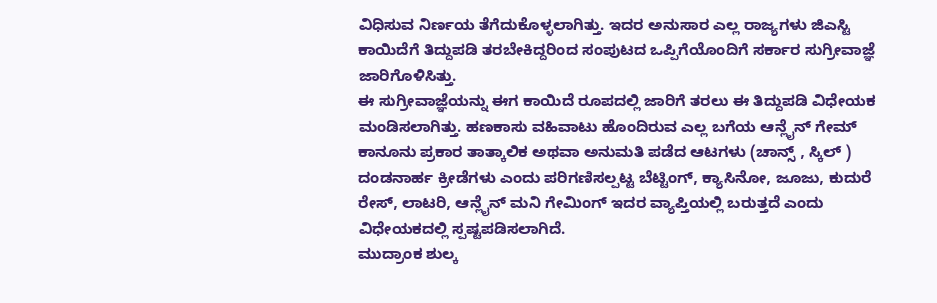ವಿಧಿಸುವ ನಿರ್ಣಯ ತೆಗೆದುಕೊಳ್ಳಲಾಗಿತ್ತು. ಇದರ ಅನುಸಾರ ಎಲ್ಲ ರಾಜ್ಯಗಳು ಜಿಎಸ್ಟಿ ಕಾಯಿದೆಗೆ ತಿದ್ದುಪಡಿ ತರಬೇಕಿದ್ದರಿಂದ ಸಂಪುಟದ ಒಪ್ಪಿಗೆಯೊಂದಿಗೆ ಸರ್ಕಾರ ಸುಗ್ರೀವಾಜ್ಞೆ ಜಾರಿಗೊಳಿಸಿತ್ತು.
ಈ ಸುಗ್ರೀವಾಜ್ಞೆಯನ್ನು ಈಗ ಕಾಯಿದೆ ರೂಪದಲ್ಲಿ ಜಾರಿಗೆ ತರಲು ಈ ತಿದ್ದುಪಡಿ ವಿಧೇಯಕ ಮಂಡಿಸಲಾಗಿತ್ತು. ಹಣಕಾಸು ವಹಿವಾಟು ಹೊಂದಿರುವ ಎಲ್ಲ ಬಗೆಯ ಆನ್ಲೈನ್ ಗೇಮ್ ಕಾನೂನು ಪ್ರಕಾರ ತಾತ್ಕಾಲಿಕ ಅಥವಾ ಅನುಮತಿ ಪಡೆದ ಆಟಗಳು (ಚಾನ್ಸ್ , ಸ್ಕಿಲ್ ) ದಂಡನಾರ್ಹ ಕ್ರೀಡೆಗಳು ಎಂದು ಪರಿಗಣಿಸಲ್ಪಟ್ಟ ಬೆಟ್ಟಿಂಗ್, ಕ್ಯಾಸಿನೋ, ಜೂಜು, ಕುದುರೆ ರೇಸ್, ಲಾಟರಿ, ಆನ್ಲೈನ್ ಮನಿ ಗೇಮಿಂಗ್ ಇದರ ವ್ಯಾಪ್ತಿಯಲ್ಲಿ ಬರುತ್ತದೆ ಎಂದು ವಿಧೇಯಕದಲ್ಲಿ ಸ್ಪಷ್ಟಪಡಿಸಲಾಗಿದೆ.
ಮುದ್ರಾಂಕ ಶುಲ್ಕ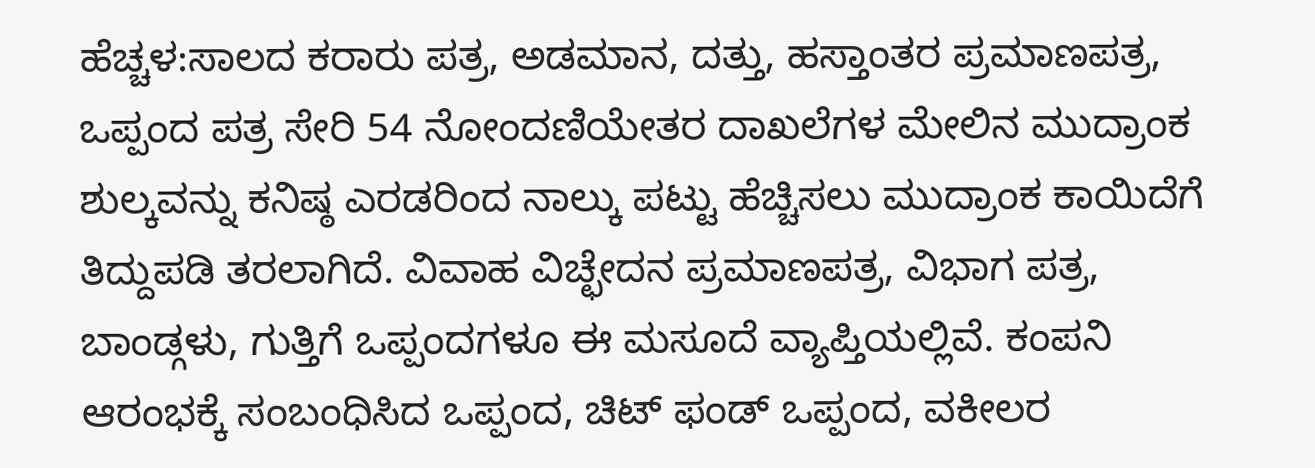ಹೆಚ್ಚಳ:ಸಾಲದ ಕರಾರು ಪತ್ರ, ಅಡಮಾನ, ದತ್ತು, ಹಸ್ತಾಂತರ ಪ್ರಮಾಣಪತ್ರ, ಒಪ್ಪಂದ ಪತ್ರ ಸೇರಿ 54 ನೋಂದಣಿಯೇತರ ದಾಖಲೆಗಳ ಮೇಲಿನ ಮುದ್ರಾಂಕ ಶುಲ್ಕವನ್ನು ಕನಿಷ್ಠ ಎರಡರಿಂದ ನಾಲ್ಕು ಪಟ್ಟು ಹೆಚ್ಚಿಸಲು ಮುದ್ರಾಂಕ ಕಾಯಿದೆಗೆ ತಿದ್ದುಪಡಿ ತರಲಾಗಿದೆ. ವಿವಾಹ ವಿಚ್ಛೇದನ ಪ್ರಮಾಣಪತ್ರ, ವಿಭಾಗ ಪತ್ರ, ಬಾಂಡ್ಗಳು, ಗುತ್ತಿಗೆ ಒಪ್ಪಂದಗಳೂ ಈ ಮಸೂದೆ ವ್ಯಾಪ್ತಿಯಲ್ಲಿವೆ. ಕಂಪನಿ ಆರಂಭಕ್ಕೆ ಸಂಬಂಧಿಸಿದ ಒಪ್ಪಂದ, ಚಿಟ್ ಫಂಡ್ ಒಪ್ಪಂದ, ವಕೀಲರ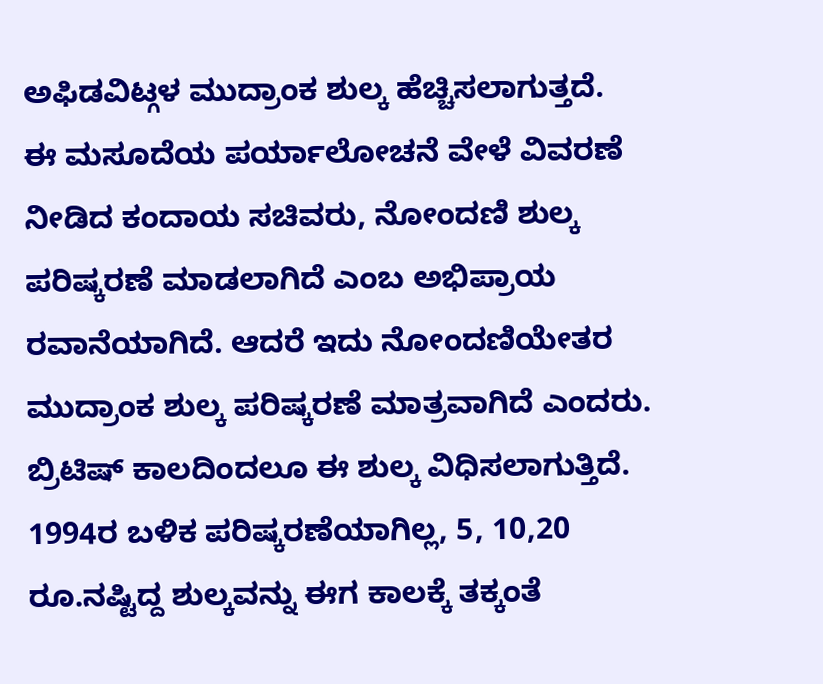ಅಫಿಡವಿಟ್ಗಳ ಮುದ್ರಾಂಕ ಶುಲ್ಕ ಹೆಚ್ಚಿಸಲಾಗುತ್ತದೆ.
ಈ ಮಸೂದೆಯ ಪರ್ಯಾಲೋಚನೆ ವೇಳೆ ವಿವರಣೆ ನೀಡಿದ ಕಂದಾಯ ಸಚಿವರು, ನೋಂದಣಿ ಶುಲ್ಕ ಪರಿಷ್ಕರಣೆ ಮಾಡಲಾಗಿದೆ ಎಂಬ ಅಭಿಪ್ರಾಯ ರವಾನೆಯಾಗಿದೆ. ಆದರೆ ಇದು ನೋಂದಣಿಯೇತರ ಮುದ್ರಾಂಕ ಶುಲ್ಕ ಪರಿಷ್ಕರಣೆ ಮಾತ್ರವಾಗಿದೆ ಎಂದರು. ಬ್ರಿಟಿಷ್ ಕಾಲದಿಂದಲೂ ಈ ಶುಲ್ಕ ವಿಧಿಸಲಾಗುತ್ತಿದೆ. 1994ರ ಬಳಿಕ ಪರಿಷ್ಕರಣೆಯಾಗಿಲ್ಲ, 5, 10,20 ರೂ.ನಷ್ಟಿದ್ದ ಶುಲ್ಕವನ್ನು ಈಗ ಕಾಲಕ್ಕೆ ತಕ್ಕಂತೆ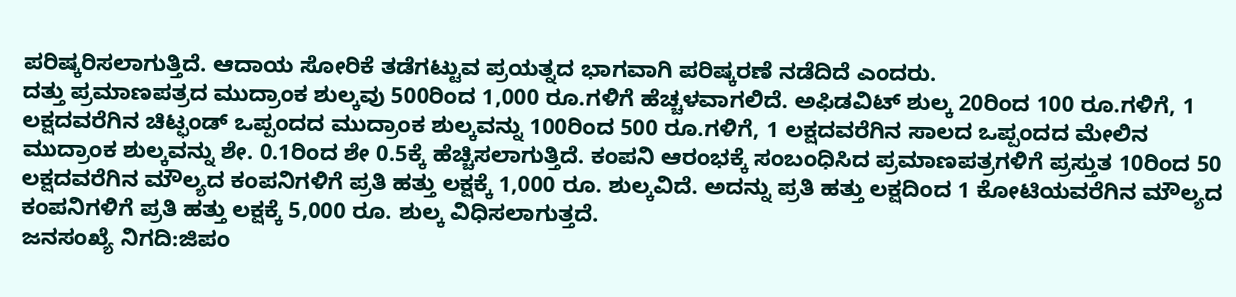ಪರಿಷ್ಕರಿಸಲಾಗುತ್ತಿದೆ. ಆದಾಯ ಸೋರಿಕೆ ತಡೆಗಟ್ಟುವ ಪ್ರಯತ್ನದ ಭಾಗವಾಗಿ ಪರಿಷ್ಕರಣೆ ನಡೆದಿದೆ ಎಂದರು.
ದತ್ತು ಪ್ರಮಾಣಪತ್ರದ ಮುದ್ರಾಂಕ ಶುಲ್ಕವು 500ರಿಂದ 1,000 ರೂ.ಗಳಿಗೆ ಹೆಚ್ಚಳವಾಗಲಿದೆ. ಅಫಿಡವಿಟ್ ಶುಲ್ಕ 20ರಿಂದ 100 ರೂ.ಗಳಿಗೆ, 1 ಲಕ್ಷದವರೆಗಿನ ಚಿಟ್ಫಂಡ್ ಒಪ್ಪಂದದ ಮುದ್ರಾಂಕ ಶುಲ್ಕವನ್ನು 100ರಿಂದ 500 ರೂ.ಗಳಿಗೆ, 1 ಲಕ್ಷದವರೆಗಿನ ಸಾಲದ ಒಪ್ಪಂದದ ಮೇಲಿನ ಮುದ್ರಾಂಕ ಶುಲ್ಕವನ್ನು ಶೇ. 0.1ರಿಂದ ಶೇ 0.5ಕ್ಕೆ ಹೆಚ್ಚಿಸಲಾಗುತ್ತಿದೆ. ಕಂಪನಿ ಆರಂಭಕ್ಕೆ ಸಂಬಂಧಿಸಿದ ಪ್ರಮಾಣಪತ್ರಗಳಿಗೆ ಪ್ರಸ್ತುತ 10ರಿಂದ 50 ಲಕ್ಷದವರೆಗಿನ ಮೌಲ್ಯದ ಕಂಪನಿಗಳಿಗೆ ಪ್ರತಿ ಹತ್ತು ಲಕ್ಷಕ್ಕೆ 1,000 ರೂ. ಶುಲ್ಕವಿದೆ. ಅದನ್ನು ಪ್ರತಿ ಹತ್ತು ಲಕ್ಷದಿಂದ 1 ಕೋಟಿಯವರೆಗಿನ ಮೌಲ್ಯದ ಕಂಪನಿಗಳಿಗೆ ಪ್ರತಿ ಹತ್ತು ಲಕ್ಷಕ್ಕೆ 5,000 ರೂ. ಶುಲ್ಕ ವಿಧಿಸಲಾಗುತ್ತದೆ.
ಜನಸಂಖ್ಯೆ ನಿಗದಿ:ಜಿಪಂ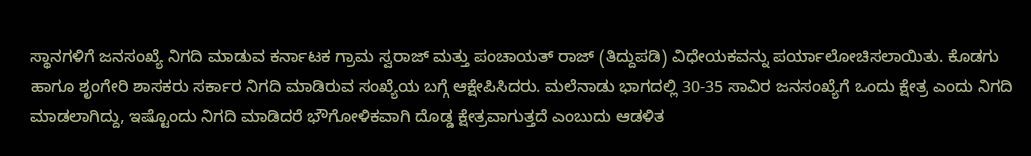ಸ್ಥಾನಗಳಿಗೆ ಜನಸಂಖ್ಯೆ ನಿಗದಿ ಮಾಡುವ ಕರ್ನಾಟಕ ಗ್ರಾಮ ಸ್ವರಾಜ್ ಮತ್ತು ಪಂಚಾಯತ್ ರಾಜ್ (ತಿದ್ದುಪಡಿ) ವಿಧೇಯಕವನ್ನು ಪರ್ಯಾಲೋಚಿಸಲಾಯಿತು. ಕೊಡಗು ಹಾಗೂ ಶೃಂಗೇರಿ ಶಾಸಕರು ಸರ್ಕಾರ ನಿಗದಿ ಮಾಡಿರುವ ಸಂಖ್ಯೆಯ ಬಗ್ಗೆ ಆಕ್ಷೇಪಿಸಿದರು. ಮಲೆನಾಡು ಭಾಗದಲ್ಲಿ 30-35 ಸಾವಿರ ಜನಸಂಖ್ಯೆಗೆ ಒಂದು ಕ್ಷೇತ್ರ ಎಂದು ನಿಗದಿ ಮಾಡಲಾಗಿದ್ದು, ಇಷ್ಟೊಂದು ನಿಗದಿ ಮಾಡಿದರೆ ಭೌಗೋಳಿಕವಾಗಿ ದೊಡ್ಡ ಕ್ಷೇತ್ರವಾಗುತ್ತದೆ ಎಂಬುದು ಆಡಳಿತ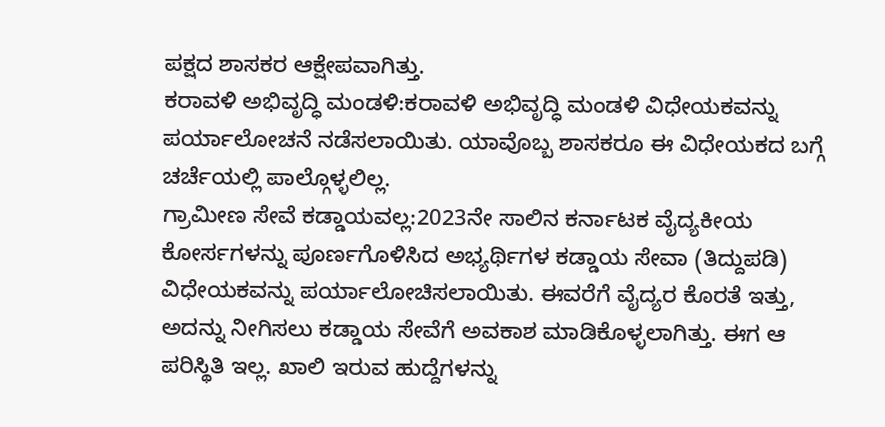ಪಕ್ಷದ ಶಾಸಕರ ಆಕ್ಷೇಪವಾಗಿತ್ತು.
ಕರಾವಳಿ ಅಭಿವೃದ್ಧಿ ಮಂಡಳಿ:ಕರಾವಳಿ ಅಭಿವೃದ್ಧಿ ಮಂಡಳಿ ವಿಧೇಯಕವನ್ನು ಪರ್ಯಾಲೋಚನೆ ನಡೆಸಲಾಯಿತು. ಯಾವೊಬ್ಬ ಶಾಸಕರೂ ಈ ವಿಧೇಯಕದ ಬಗ್ಗೆ ಚರ್ಚೆಯಲ್ಲಿ ಪಾಲ್ಗೊಳ್ಳಲಿಲ್ಲ.
ಗ್ರಾಮೀಣ ಸೇವೆ ಕಡ್ಡಾಯವಲ್ಲ:2023ನೇ ಸಾಲಿನ ಕರ್ನಾಟಕ ವೈದ್ಯಕೀಯ ಕೋರ್ಸಗಳನ್ನು ಪೂರ್ಣಗೊಳಿಸಿದ ಅಭ್ಯರ್ಥಿಗಳ ಕಡ್ಡಾಯ ಸೇವಾ (ತಿದ್ದುಪಡಿ) ವಿಧೇಯಕವನ್ನು ಪರ್ಯಾಲೋಚಿಸಲಾಯಿತು. ಈವರೆಗೆ ವೈದ್ಯರ ಕೊರತೆ ಇತ್ತು, ಅದನ್ನು ನೀಗಿಸಲು ಕಡ್ಡಾಯ ಸೇವೆಗೆ ಅವಕಾಶ ಮಾಡಿಕೊಳ್ಳಲಾಗಿತ್ತು. ಈಗ ಆ ಪರಿಸ್ಥಿತಿ ಇಲ್ಲ. ಖಾಲಿ ಇರುವ ಹುದ್ದೆಗಳನ್ನು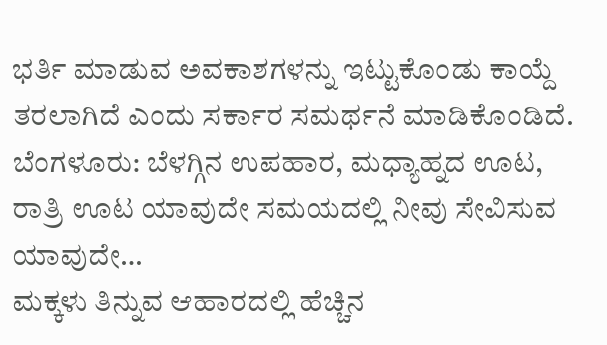ಭರ್ತಿ ಮಾಡುವ ಅವಕಾಶಗಳನ್ನು ಇಟ್ಟುಕೊಂಡು ಕಾಯ್ದೆ ತರಲಾಗಿದೆ ಎಂದು ಸರ್ಕಾರ ಸಮರ್ಥನೆ ಮಾಡಿಕೊಂಡಿದೆ.
ಬೆಂಗಳೂರು: ಬೆಳಗ್ಗಿನ ಉಪಹಾರ, ಮಧ್ಯಾಹ್ನದ ಊಟ, ರಾತ್ರಿ ಊಟ ಯಾವುದೇ ಸಮಯದಲ್ಲಿ ನೀವು ಸೇವಿಸುವ ಯಾವುದೇ…
ಮಕ್ಕಳು ತಿನ್ನುವ ಆಹಾರದಲ್ಲಿ ಹೆಚ್ಚಿನ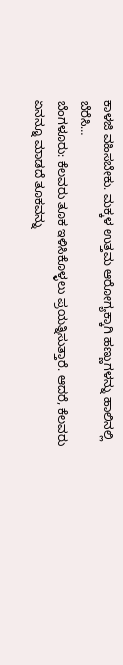ಕಾಳಜಿ ವಹಿಸಬೇಕು. ಮಕ್ಕಳ ಉತ್ತಮ ಆರೋಗ್ಯಕ್ಕಾಗಿ ಹಣ್ಣುಗಳನ್ನು ಹಾಲಿನಲ್ಲಿ ಬೆರೆಸಿ…
ಬೆಂಗಳೂರು: ಕೆಲವರು ತೂಕ ಇಳಿಸಿಕೊಳ್ಳಲು ಪ್ರಯತ್ನಿಸುತ್ತಾರೆ. ಆದರೆ, ಕೆಲವರು ಏನನ್ನೂ ಮಾಡದೆ ತೂಕವನ್ನು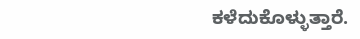ಕಳೆದುಕೊಳ್ಳುತ್ತಾರೆ.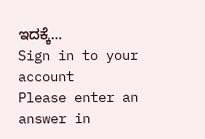ಇದಕ್ಕೆ…
Sign in to your account
Please enter an answer in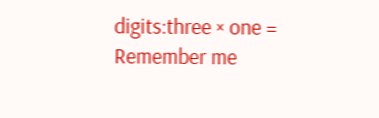digits:three × one =
Remember me